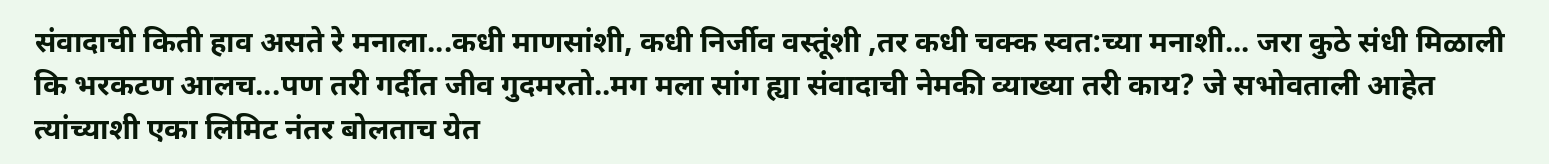संवादाची किती हाव असते रे मनाला...कधी माणसांशी, कधी निर्जीव वस्तूंशी ,तर कधी चक्क स्वत:च्या मनाशी... जरा कुठे संधी मिळाली कि भरकटण आलच...पण तरी गर्दीत जीव गुदमरतो..मग मला सांग ह्या संवादाची नेमकी व्याख्या तरी काय? जे सभोवताली आहेत त्यांच्याशी एका लिमिट नंतर बोलताच येत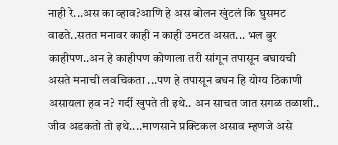नाही रे...अस का व्हाव?आणि हे अस बोलन खुंटलं कि घुसमट वाढते..सतत मनावर काही न काही उमटत असत... भल बुर काहीपण..अन हे काहीपण कोणाला तरी सांगून तपासून बघायची असते मनाची लवचिकता ...पण हे तपासून बघन हि योग्य ठिकाणी असायला हव न? गर्दी खुपते ती इथे.. अन साचत जात सगळ तळाशी.. जीव अडकतो तो इथे....माणसाने प्रक्टिकल असाव म्हणजे असे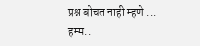प्रश्न बोचत नाही म्हणे ... हम्म..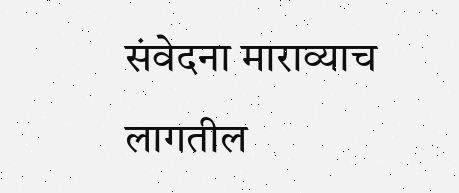संवेदना माराव्याच लागतील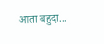आता बहुदा...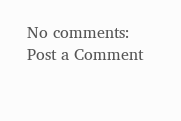No comments:
Post a Comment